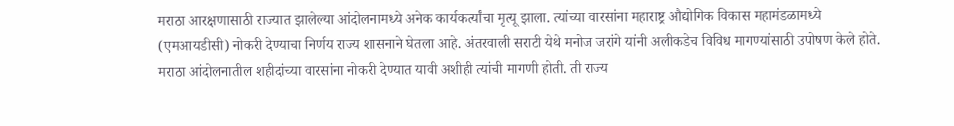मराठा आरक्षणासाठी राज्यात झालेल्या आंदोलनामध्ये अनेक कार्यकर्त्यांचा मृत्यू झाला. त्यांच्या वारसांना महाराष्ट्र औद्योगिक विकास महामंडळामध्ये (एमआयडीसी) नोकरी देण्याचा निर्णय राज्य शासनाने घेतला आहे. अंतरवाली सराटी येथे मनोज जरांगे यांनी अलीकडेच विविध मागण्यांसाठी उपोषण केले होते. मराठा आंदोलनातील शहीदांच्या वारसांना नोकरी देण्यात यावी अशीही त्यांची मागणी होती. ती राज्य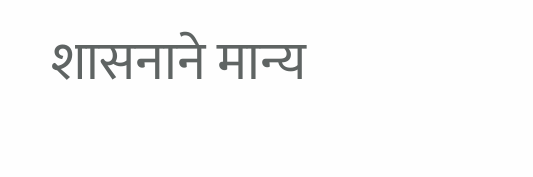शासनाने मान्य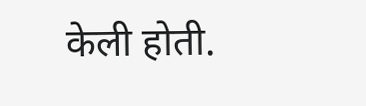केली होती.